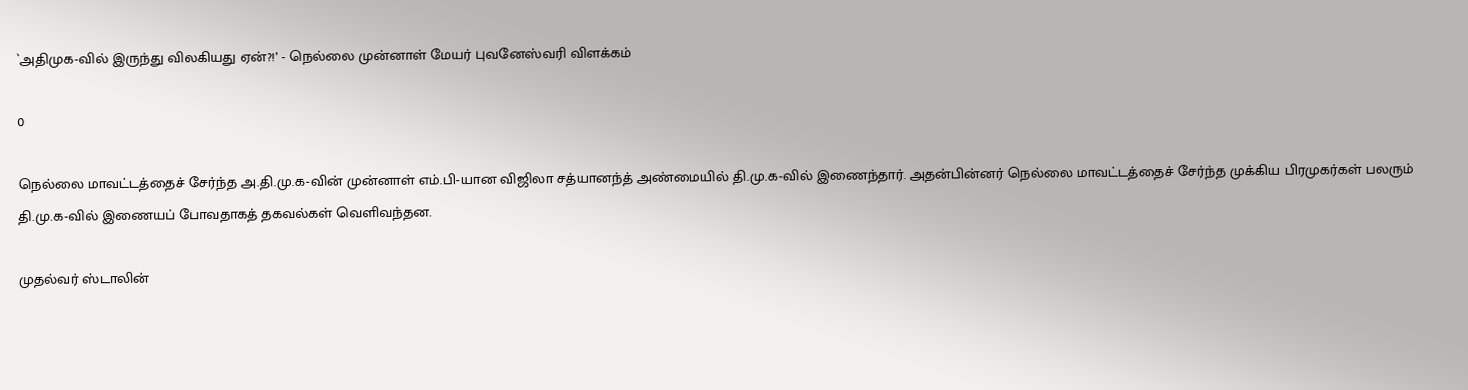`அதிமுக-வில் இருந்து விலகியது ஏன்?!’ - நெல்லை முன்னாள் மேயர் புவனேஸ்வரி விளக்கம்

0

நெல்லை மாவட்டத்தைச் சேர்ந்த அ.தி.மு.க-வின் முன்னாள் எம்.பி-யான விஜிலா சத்யானந்த் அண்மையில் தி.மு.க-வில் இணைந்தார். அதன்பின்னர் நெல்லை மாவட்டத்தைச் சேர்ந்த முக்கிய பிரமுகர்கள் பலரும் தி.மு.க-வில் இணையப் போவதாகத் தகவல்கள் வெளிவந்தன.

முதல்வர் ஸ்டாலின்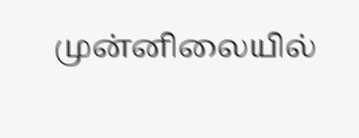முன்னிலையில்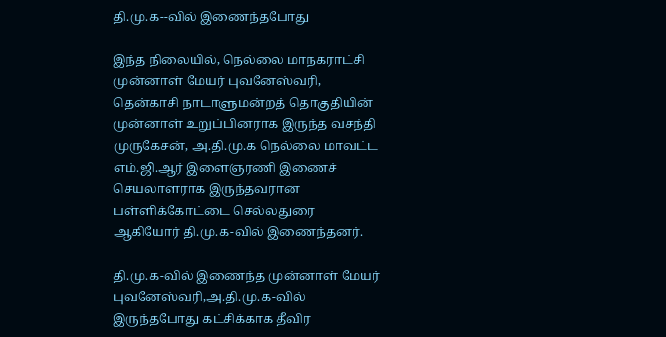தி.மு.க--வில் இணைந்தபோது

இந்த நிலையில், நெல்லை மாநகராட்சி முன்னாள் மேயர் புவனேஸ்வரி, தென்காசி நாடாளுமன்றத் தொகுதியின் முன்னாள் உறுப்பினராக இருந்த வசந்தி முருகேசன், அ.தி.மு.க நெல்லை மாவட்ட எம்.ஜி.ஆர் இளைஞரணி இணைச் செயலாளராக இருந்தவரான பள்ளிக்கோட்டை செல்லதுரை ஆகியோர் தி.மு.க-வில் இணைந்தனர்.

தி.மு.க-வில் இணைந்த முன்னாள் மேயர் புவனேஸ்வரி,அ.தி.மு.க-வில் இருந்தபோது கட்சிக்காக தீவிர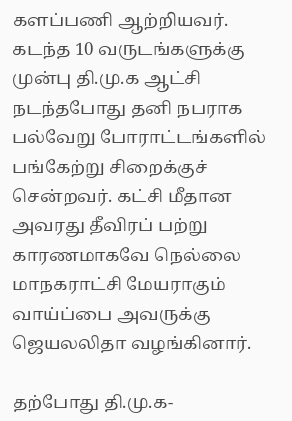களப்பணி ஆற்றியவர். கடந்த 10 வருடங்களுக்கு முன்பு தி.மு.க ஆட்சி நடந்தபோது தனி நபராக பல்வேறு போராட்டங்களில் பங்கேற்று சிறைக்குச் சென்றவர். கட்சி மீதான அவரது தீவிரப் பற்று காரணமாகவே நெல்லை மாநகராட்சி மேயராகும் வாய்ப்பை அவருக்கு ஜெயலலிதா வழங்கினார்.

தற்போது தி.மு.க-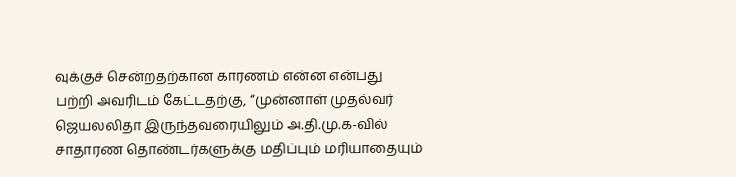வுக்குச் சென்றதற்கான காரணம் என்ன என்பது பற்றி அவரிடம் கேட்டதற்கு, “முன்னாள் முதல்வர் ஜெயலலிதா இருந்தவரையிலும் அ.தி.மு.க-வில் சாதாரண தொண்டர்களுக்கு மதிப்பும் மரியாதையும்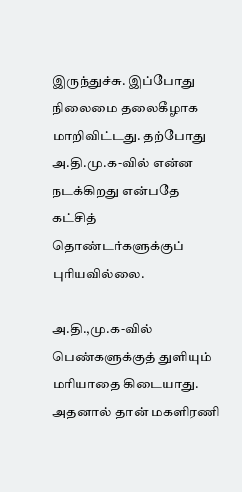இருந்துச்சு. இப்போது நிலைமை தலைகீழாக மாறிவிட்டது. தற்போது அ.தி.மு.க-வில் என்ன நடக்கிறது என்பதே கட்சித் தொண்டர்களுக்குப் புரியவில்லை.

அ.தி.,மு.க-வில் பெண்களுக்குத் துளியும் மரியாதை கிடையாது. அதனால் தான் மகளிரணி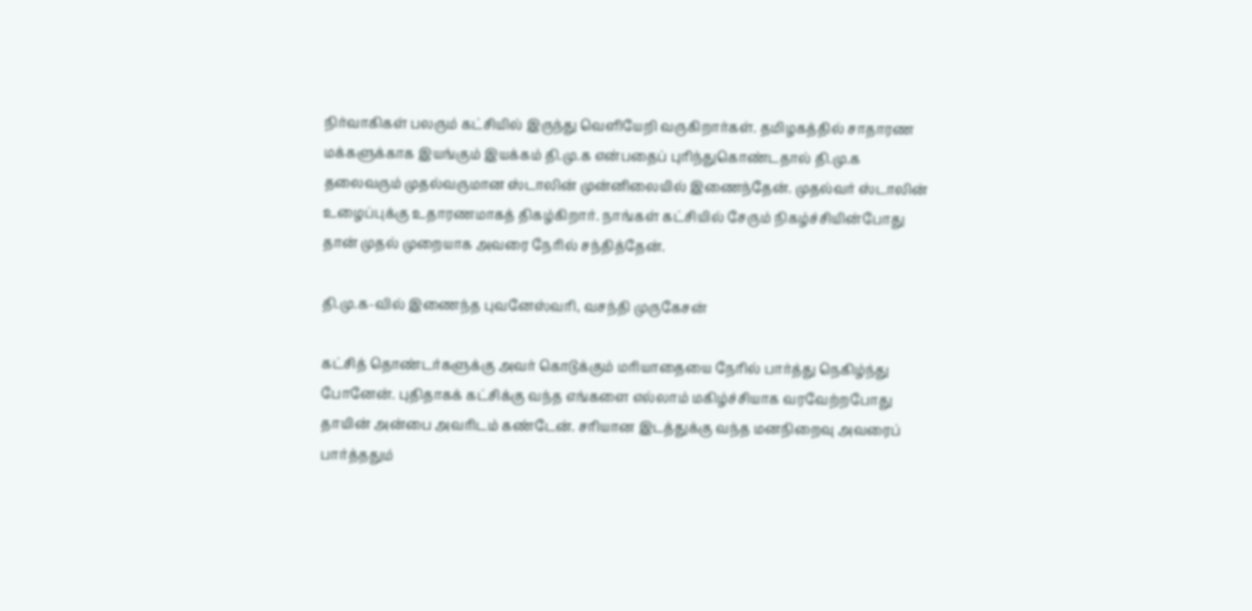நிர்வாகிகள் பலரும் கட்சியில் இருந்து வெளியேறி வருகிறார்கள். தமிழகத்தில் சாதாரண மக்களுக்காக இயங்கும் இயக்கம் தி.மு.க என்பதைப் புரிந்துகொண்டதால் தி.மு.க தலைவரும் முதல்வருமான ஸ்டாலின் முன்னிலையில் இணைந்தேன். முதல்வர் ஸ்டாலின் உழைப்புக்கு உதாரணமாகத் திகழ்கிறார். நாங்கள் கட்சியில் சேரும் நிகழ்ச்சியின்போது தான் முதல் முறையாக அவரை நேரில் சந்தித்தேன்.

தி.மு.க-வில் இணைந்த புவனேஸ்வரி, வசந்தி முருகேசன்

கட்சித் தொண்டர்களுக்கு அவர் கொடுக்கும் மரியாதையை நேரில் பார்த்து நெகிழ்ந்து போனேன். புதிதாகக் கட்சிக்கு வந்த எங்களை எல்லாம் மகிழ்ச்சியாக வரவேற்றபோது தாயின் அன்பை அவரிடம் கண்டேன். சரியான இடத்துக்கு வந்த மனநிறைவு அவரைப் பார்த்ததும்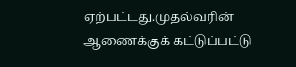ஏற்பட்டது.முதல்வரின் ஆணைக்குக் கட்டுப்பட்டு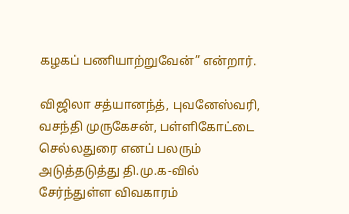கழகப் பணியாற்றுவேன்” என்றார்.

விஜிலா சத்யானந்த், புவனேஸ்வரி, வசந்தி முருகேசன், பள்ளிகோட்டை செல்லதுரை எனப் பலரும் அடுத்தடுத்து தி.மு.க-வில் சேர்ந்துள்ள விவகாரம்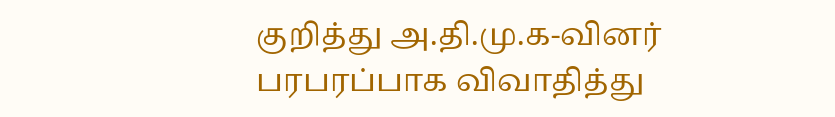குறித்து அ.தி.மு.க-வினர் பரபரப்பாக விவாதித்து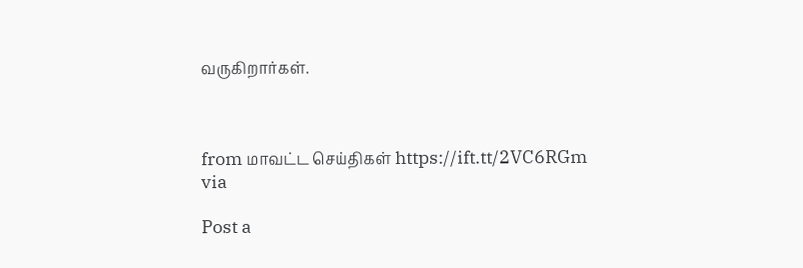வருகிறார்கள்.



from மாவட்ட செய்திகள் https://ift.tt/2VC6RGm
via

Post a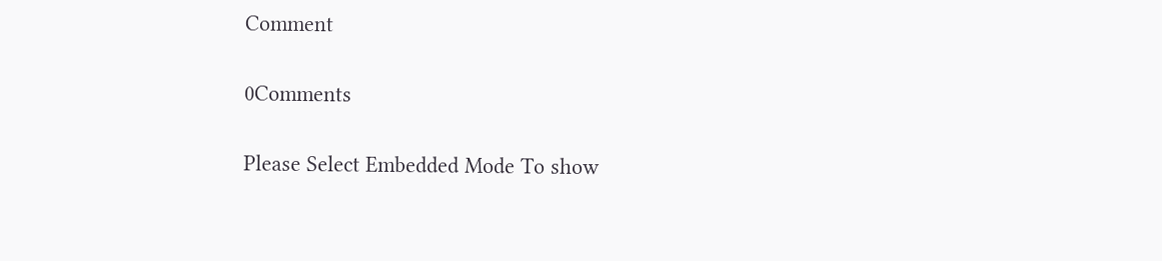Comment

0Comments

Please Select Embedded Mode To show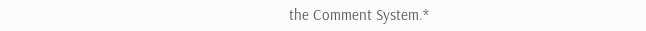the Comment System.*